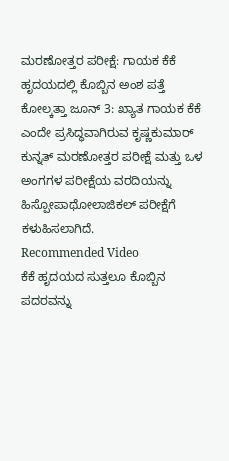ಮರಣೋತ್ತರ ಪರೀಕ್ಷೆ: ಗಾಯಕ ಕೆಕೆ ಹೃದಯದಲ್ಲಿ ಕೊಬ್ಬಿನ ಅಂಶ ಪತ್ತೆ
ಕೋಲ್ಕತ್ತಾ ಜೂನ್ 3: ಖ್ಯಾತ ಗಾಯಕ ಕೆಕೆ ಎಂದೇ ಪ್ರಸಿದ್ಧವಾಗಿರುವ ಕೃಷ್ಣಕುಮಾರ್ ಕುನ್ನತ್ ಮರಣೋತ್ತರ ಪರೀಕ್ಷೆ ಮತ್ತು ಒಳ ಅಂಗಗಳ ಪರೀಕ್ಷೆಯ ವರದಿಯನ್ನು ಹಿಸ್ಪೋಪಾಥೋಲಾಜಿಕಲ್ ಪರೀಕ್ಷೆಗೆ ಕಳುಹಿಸಲಾಗಿದೆ.
Recommended Video
ಕೆಕೆ ಹೃದಯದ ಸುತ್ತಲೂ ಕೊಬ್ಬಿನ ಪದರವನ್ನು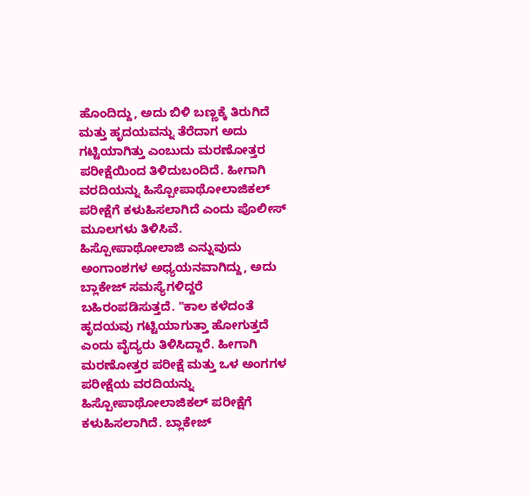ಹೊಂದಿದ್ದು, ಅದು ಬಿಳಿ ಬಣ್ಣಕ್ಕೆ ತಿರುಗಿದೆ ಮತ್ತು ಹೃದಯವನ್ನು ತೆರೆದಾಗ ಅದು ಗಟ್ಟಿಯಾಗಿತ್ತು ಎಂಬುದು ಮರಣೋತ್ತರ ಪರೀಕ್ಷೆಯಿಂದ ತಿಳಿದುಬಂದಿದೆ. ಹೀಗಾಗಿ ವರದಿಯನ್ನು ಹಿಸ್ಪೋಪಾಥೋಲಾಜಿಕಲ್ ಪರೀಕ್ಷೆಗೆ ಕಳುಹಿಸಲಾಗಿದೆ ಎಂದು ಪೊಲೀಸ್ ಮೂಲಗಳು ತಿಳಿಸಿವೆ.
ಹಿಸ್ಪೋಪಾಥೋಲಾಜಿ ಎನ್ನುವುದು ಅಂಗಾಂಶಗಳ ಅಧ್ಯಯನವಾಗಿದ್ದು, ಅದು ಬ್ಲಾಕೇಜ್ ಸಮಸ್ಯೆಗಳಿದ್ದರೆ ಬಹಿರಂಪಡಿಸುತ್ತದೆ. "ಕಾಲ ಕಳೆದಂತೆ ಹೃದಯವು ಗಟ್ಟಿಯಾಗುತ್ತಾ ಹೋಗುತ್ತದೆ ಎಂದು ವೈದ್ಯರು ತಿಳಿಸಿದ್ದಾರೆ. ಹೀಗಾಗಿ ಮರಣೋತ್ತರ ಪರೀಕ್ಷೆ ಮತ್ತು ಒಳ ಅಂಗಗಳ ಪರೀಕ್ಷೆಯ ವರದಿಯನ್ನು ಹಿಸ್ಪೋಪಾಥೋಲಾಜಿಕಲ್ ಪರೀಕ್ಷೆಗೆ ಕಳುಹಿಸಲಾಗಿದೆ. ಬ್ಲಾಕೇಜ್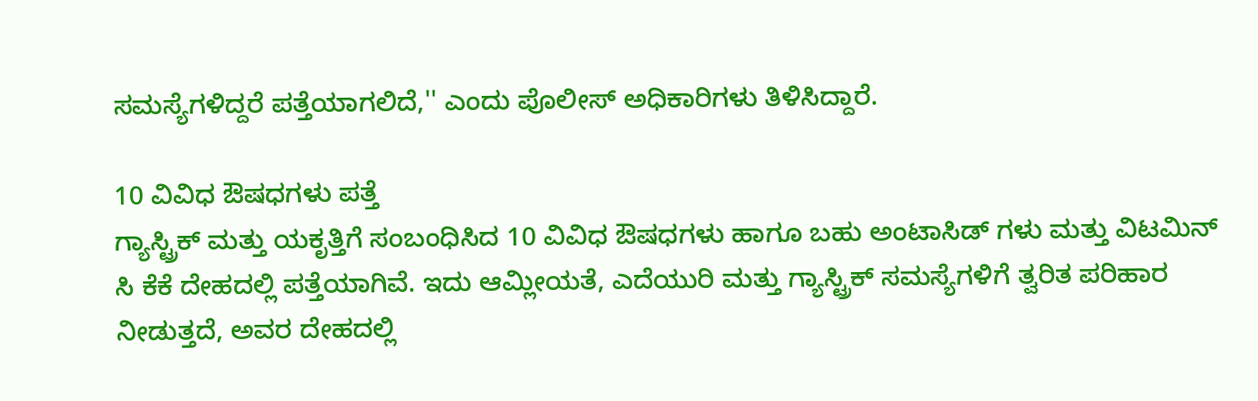ಸಮಸ್ಯೆಗಳಿದ್ದರೆ ಪತ್ತೆಯಾಗಲಿದೆ,'' ಎಂದು ಪೊಲೀಸ್ ಅಧಿಕಾರಿಗಳು ತಿಳಿಸಿದ್ದಾರೆ.

10 ವಿವಿಧ ಔಷಧಗಳು ಪತ್ತೆ
ಗ್ಯಾಸ್ಟ್ರಿಕ್ ಮತ್ತು ಯಕೃತ್ತಿಗೆ ಸಂಬಂಧಿಸಿದ 10 ವಿವಿಧ ಔಷಧಗಳು ಹಾಗೂ ಬಹು ಅಂಟಾಸಿಡ್ ಗಳು ಮತ್ತು ವಿಟಮಿನ್ ಸಿ ಕೆಕೆ ದೇಹದಲ್ಲಿ ಪತ್ತೆಯಾಗಿವೆ. ಇದು ಆಮ್ಲೀಯತೆ, ಎದೆಯುರಿ ಮತ್ತು ಗ್ಯಾಸ್ಟ್ರಿಕ್ ಸಮಸ್ಯೆಗಳಿಗೆ ತ್ವರಿತ ಪರಿಹಾರ ನೀಡುತ್ತದೆ, ಅವರ ದೇಹದಲ್ಲಿ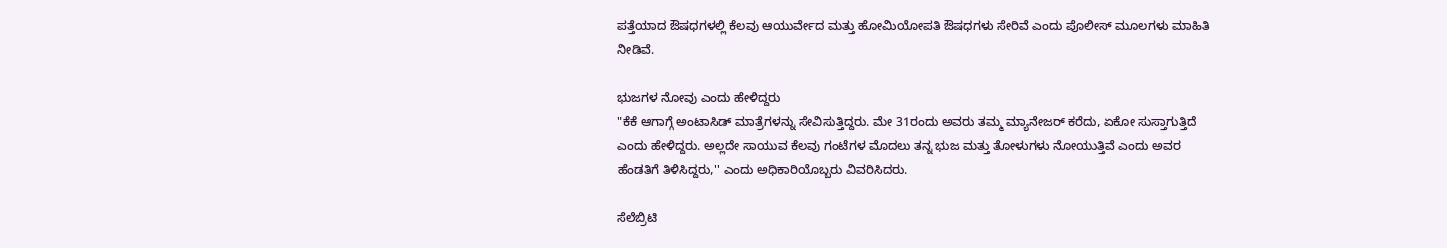ಪತ್ತೆಯಾದ ಔಷಧಗಳಲ್ಲಿ ಕೆಲವು ಆಯುರ್ವೇದ ಮತ್ತು ಹೋಮಿಯೋಪತಿ ಔಷಧಗಳು ಸೇರಿವೆ ಎಂದು ಪೊಲೀಸ್ ಮೂಲಗಳು ಮಾಹಿತಿ ನೀಡಿವೆ.

ಭುಜಗಳ ನೋವು ಎಂದು ಹೇಳಿದ್ದರು
"ಕೆಕೆ ಆಗಾಗ್ಗೆ ಅಂಟಾಸಿಡ್ ಮಾತ್ರೆಗಳನ್ನು ಸೇವಿಸುತ್ತಿದ್ದರು. ಮೇ 31ರಂದು ಅವರು ತಮ್ಮ ಮ್ಯಾನೇಜರ್ ಕರೆದು, ಏಕೋ ಸುಸ್ತಾಗುತ್ತಿದೆ ಎಂದು ಹೇಳಿದ್ದರು. ಅಲ್ಲದೇ ಸಾಯುವ ಕೆಲವು ಗಂಟೆಗಳ ಮೊದಲು ತನ್ನ ಭುಜ ಮತ್ತು ತೋಳುಗಳು ನೋಯುತ್ತಿವೆ ಎಂದು ಅವರ ಹೆಂಡತಿಗೆ ತಿಳಿಸಿದ್ದರು,'' ಎಂದು ಅಧಿಕಾರಿಯೊಬ್ಬರು ವಿವರಿಸಿದರು.

ಸೆಲೆಬ್ರಿಟಿ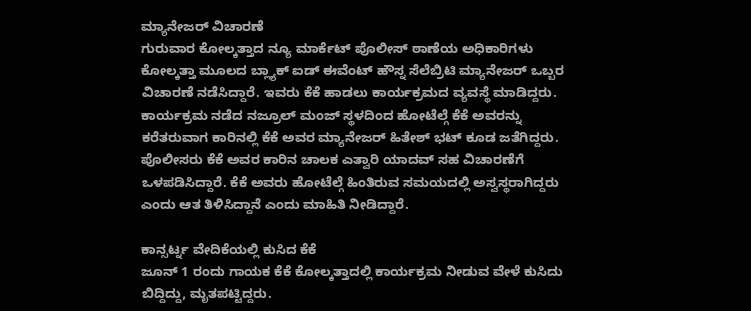ಮ್ಯಾನೇಜರ್ ವಿಚಾರಣೆ
ಗುರುವಾರ ಕೋಲ್ಕತ್ತಾದ ನ್ಯೂ ಮಾರ್ಕೆಟ್ ಪೊಲೀಸ್ ಠಾಣೆಯ ಅಧಿಕಾರಿಗಳು ಕೋಲ್ಕತ್ತಾ ಮೂಲದ ಬ್ಲ್ಯಾಕ್ ಐಡ್ ಈವೆಂಟ್ ಹೌಸ್ನ ಸೆಲೆಬ್ರಿಟಿ ಮ್ಯಾನೇಜರ್ ಒಬ್ಬರ ವಿಚಾರಣೆ ನಡೆಸಿದ್ದಾರೆ. ಇವರು ಕೆಕೆ ಹಾಡಲು ಕಾರ್ಯಕ್ರಮದ ವ್ಯವಸ್ಥೆ ಮಾಡಿದ್ದರು. ಕಾರ್ಯಕ್ರಮ ನಡೆದ ನಜ್ರೂಲ್ ಮಂಜ್ ಸ್ಥಳದಿಂದ ಹೋಟೆಲ್ಗೆ ಕೆಕೆ ಅವರನ್ನು ಕರೆತರುವಾಗ ಕಾರಿನಲ್ಲಿ ಕೆಕೆ ಅವರ ಮ್ಯಾನೇಜರ್ ಹಿತೇಶ್ ಭಟ್ ಕೂಡ ಜತೆಗಿದ್ದರು. ಪೊಲೀಸರು ಕೆಕೆ ಅವರ ಕಾರಿನ ಚಾಲಕ ಎತ್ವಾರಿ ಯಾದವ್ ಸಹ ವಿಚಾರಣೆಗೆ ಒಳಪಡಿಸಿದ್ದಾರೆ. ಕೆಕೆ ಅವರು ಹೋಟೆಲ್ಗೆ ಹಿಂತಿರುವ ಸಮಯದಲ್ಲಿ ಅಸ್ವಸ್ಥರಾಗಿದ್ದರು ಎಂದು ಆತ ತಿಳಿಸಿದ್ದಾನೆ ಎಂದು ಮಾಹಿತಿ ನೀಡಿದ್ದಾರೆ.

ಕಾನ್ಸರ್ಟ್ನ ವೇದಿಕೆಯಲ್ಲಿ ಕುಸಿದ ಕೆಕೆ
ಜೂನ್ 1 ರಂದು ಗಾಯಕ ಕೆಕೆ ಕೋಲ್ಕತ್ತಾದಲ್ಲಿ ಕಾರ್ಯಕ್ರಮ ನೀಡುವ ವೇಳೆ ಕುಸಿದು ಬಿದ್ದಿದ್ದು, ಮೃತಪಟ್ಟಿದ್ದರು.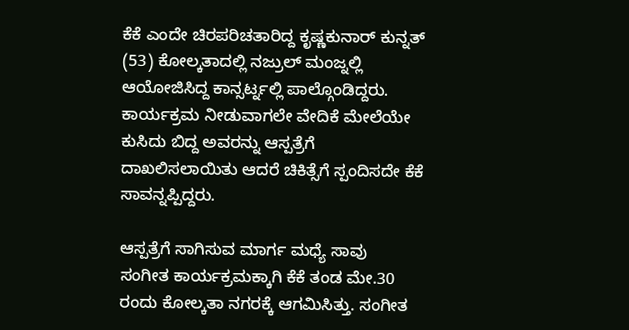ಕೆಕೆ ಎಂದೇ ಚಿರಪರಿಚತಾರಿದ್ದ ಕೃಷ್ಣಕುನಾರ್ ಕುನ್ನತ್ (53) ಕೋಲ್ಕತಾದಲ್ಲಿ ನಜ್ರುಲ್ ಮಂಜ್ನಲ್ಲಿ ಆಯೋಜಿಸಿದ್ದ ಕಾನ್ಸರ್ಟ್ನಲ್ಲಿ ಪಾಲ್ಗೊಂಡಿದ್ದರು. ಕಾರ್ಯಕ್ರಮ ನೀಡುವಾಗಲೇ ವೇದಿಕೆ ಮೇಲೆಯೇ ಕುಸಿದು ಬಿದ್ದ ಅವರನ್ನು ಆಸ್ಪತ್ರೆಗೆ ದಾಖಲಿಸಲಾಯಿತು ಆದರೆ ಚಿಕಿತ್ಸೆಗೆ ಸ್ಪಂದಿಸದೇ ಕೆಕೆ ಸಾವನ್ನಪ್ಪಿದ್ದರು.

ಆಸ್ಪತ್ರೆಗೆ ಸಾಗಿಸುವ ಮಾರ್ಗ ಮಧ್ಯೆ ಸಾವು
ಸಂಗೀತ ಕಾರ್ಯಕ್ರಮಕ್ಕಾಗಿ ಕೆಕೆ ತಂಡ ಮೇ.30 ರಂದು ಕೋಲ್ಕತಾ ನಗರಕ್ಕೆ ಆಗಮಿಸಿತ್ತು. ಸಂಗೀತ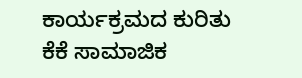ಕಾರ್ಯಕ್ರಮದ ಕುರಿತು ಕೆಕೆ ಸಾಮಾಜಿಕ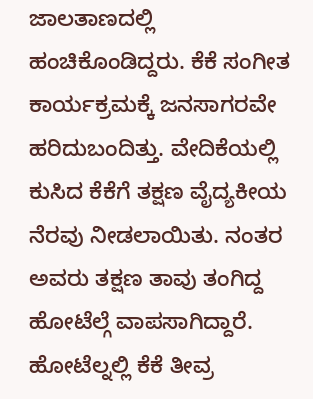ಜಾಲತಾಣದಲ್ಲಿ ಹಂಚಿಕೊಂಡಿದ್ದರು. ಕೆಕೆ ಸಂಗೀತ ಕಾರ್ಯಕ್ರಮಕ್ಕೆ ಜನಸಾಗರವೇ ಹರಿದುಬಂದಿತ್ತು. ವೇದಿಕೆಯಲ್ಲಿ ಕುಸಿದ ಕೆಕೆಗೆ ತಕ್ಷಣ ವೈದ್ಯಕೀಯ ನೆರವು ನೀಡಲಾಯಿತು. ನಂತರ ಅವರು ತಕ್ಷಣ ತಾವು ತಂಗಿದ್ದ ಹೋಟೆಲ್ಗೆ ವಾಪಸಾಗಿದ್ದಾರೆ. ಹೋಟೆಲ್ನಲ್ಲಿ ಕೆಕೆ ತೀವ್ರ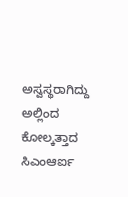ಅಸ್ವಸ್ಥರಾಗಿದ್ದು ಅಲ್ಲಿಂದ ಕೋಲ್ಕತ್ತಾದ ಸಿಎಂಆರ್ಐ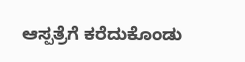ಆಸ್ಪತ್ರೆಗೆ ಕರೆದುಕೊಂಡು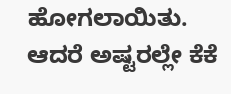ಹೋಗಲಾಯಿತು. ಆದರೆ ಅಷ್ಟರಲ್ಲೇ ಕೆಕೆ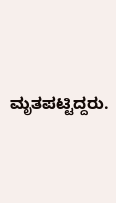ಮೃತಪಟ್ಟಿದ್ದರು.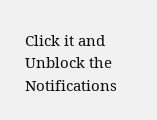Click it and Unblock the Notifications